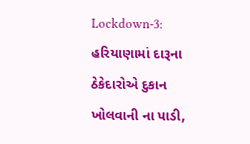Lockdown-3: હરિયાણામાં દારૂના ઠેકેદારોએ દુકાન ખોલવાની ના પાડી,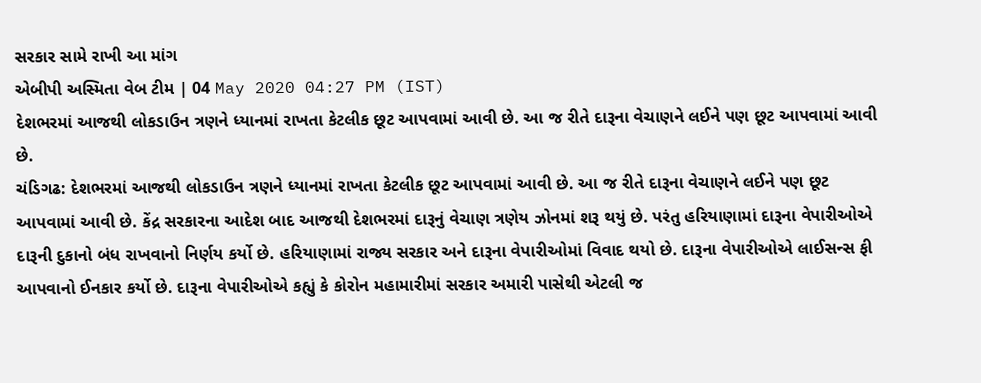સરકાર સામે રાખી આ માંગ
એબીપી અસ્મિતા વેબ ટીમ | 04 May 2020 04:27 PM (IST)
દેશભરમાં આજથી લોકડાઉન ત્રણને ધ્યાનમાં રાખતા કેટલીક છૂટ આપવામાં આવી છે. આ જ રીતે દારૂના વેચાણને લઈને પણ છૂટ આપવામાં આવી છે.
ચંડિગઢ: દેશભરમાં આજથી લોકડાઉન ત્રણને ધ્યાનમાં રાખતા કેટલીક છૂટ આપવામાં આવી છે. આ જ રીતે દારૂના વેચાણને લઈને પણ છૂટ આપવામાં આવી છે. કેંદ્ર સરકારના આદેશ બાદ આજથી દેશભરમાં દારૂનું વેચાણ ત્રણેય ઝોનમાં શરૂ થયું છે. પરંતુ હરિયાણામાં દારૂના વેપારીઓએ દારૂની દુકાનો બંધ રાખવાનો નિર્ણય કર્યો છે. હરિયાણામાં રાજ્ય સરકાર અને દારૂના વેપારીઓમાં વિવાદ થયો છે. દારૂના વેપારીઓએ લાઈસન્સ ફી આપવાનો ઈનકાર કર્યો છે. દારૂના વેપારીઓએ કહ્યું કે કોરોન મહામારીમાં સરકાર અમારી પાસેથી એટલી જ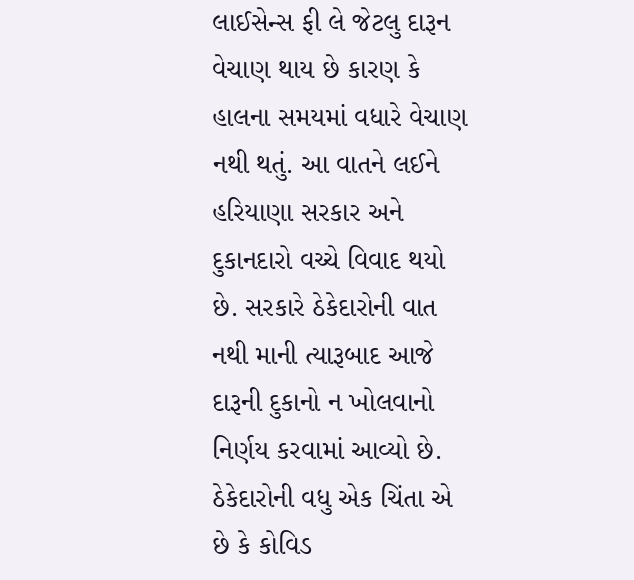લાઈસેન્સ ફી લે જેટલુ દારૂન વેચાણ થાય છે કારણ કે હાલના સમયમાં વધારે વેચાણ નથી થતું. આ વાતને લઈને હરિયાણા સરકાર અને દુકાનદારો વચ્ચે વિવાદ થયો છે. સરકારે ઠેકેદારોની વાત નથી માની ત્યારૂબાદ આજે દારૂની દુકાનો ન ખોલવાનો નિર્ણય કરવામાં આવ્યો છે. ઠેકેદારોની વધુ એક ચિંતા એ છે કે કોવિડ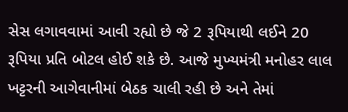સેસ લગાવવામાં આવી રહ્યો છે જે 2 રૂપિયાથી લઈને 20 રૂપિયા પ્રતિ બોટલ હોઈ શકે છે. આજે મુખ્યમંત્રી મનોહર લાલ ખટ્ટરની આગેવાનીમાં બેઠક ચાલી રહી છે અને તેમાં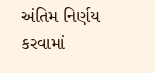અંતિમ નિર્ણય કરવામાં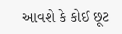આવશે કે કોઈ છૂટ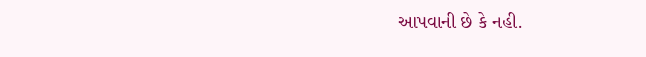આપવાની છે કે નહી.